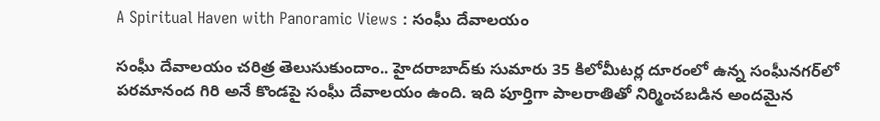A Spiritual Haven with Panoramic Views : సంఘీ దేవాలయం

సంఘీ దేవాలయం చరిత్ర తెలుసుకుందాం.. హైదరాబాద్‌కు సుమారు 35 కిలోమీటర్ల దూరంలో ఉన్న సంఘీనగర్‌లో పరమానంద గిరి అనే కొండపై సంఘీ దేవాలయం ఉంది. ఇది పూర్తిగా పాలరాతితో నిర్మించబడిన అందమైన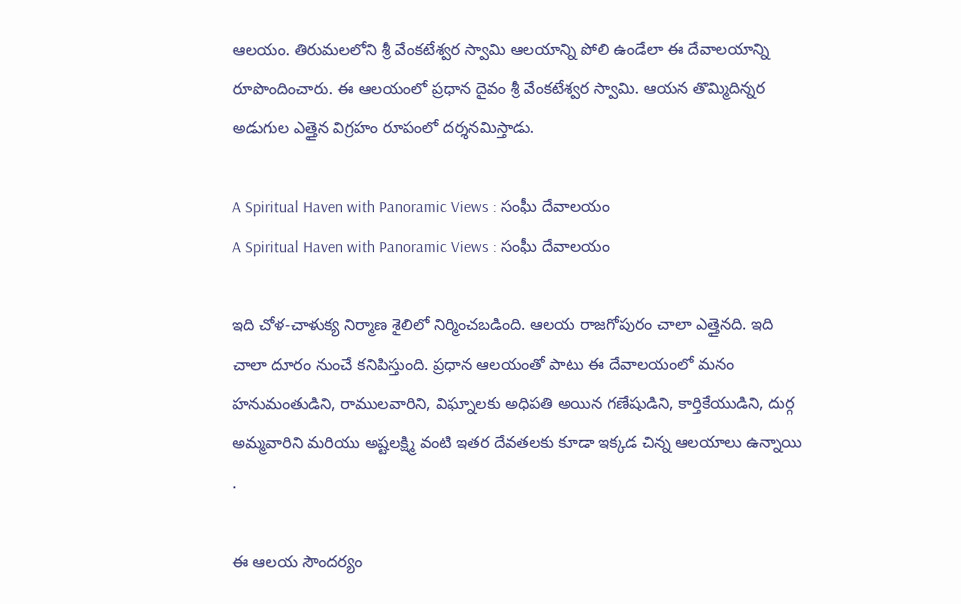ఆలయం. తిరుమలలోని శ్రీ వేంకటేశ్వర స్వామి ఆలయాన్ని పోలి ఉండేలా ఈ దేవాలయాన్ని రూపొందించారు. ఈ ఆలయంలో ప్రధాన దైవం శ్రీ వేంకటేశ్వర స్వామి. ఆయన తొమ్మిదిన్నర అడుగుల ఎత్తైన విగ్రహం రూపంలో దర్శనమిస్తాడు.

A Spiritual Haven with Panoramic Views : సంఘీ దేవాలయం
A Spiritual Haven with Panoramic Views : సంఘీ దేవాలయం

ఇది చోళ-చాళుక్య నిర్మాణ శైలిలో నిర్మించబడింది. ఆలయ రాజగోపురం చాలా ఎత్తైనది. ఇది చాలా దూరం నుంచే కనిపిస్తుంది. ప్రధాన ఆలయంతో పాటు ఈ దేవాలయంలో మనం హనుమంతుడిని, రాములవారిని, విఘ్నాలకు అధిపతి అయిన గణేషుడిని, కార్తికేయుడిని, దుర్గ అమ్మవారిని మరియు అష్టలక్ష్మి వంటి ఇతర దేవతలకు కూడా ఇక్కడ చిన్న ఆలయాలు ఉన్నాయి .

ఈ ఆలయ సౌందర్యం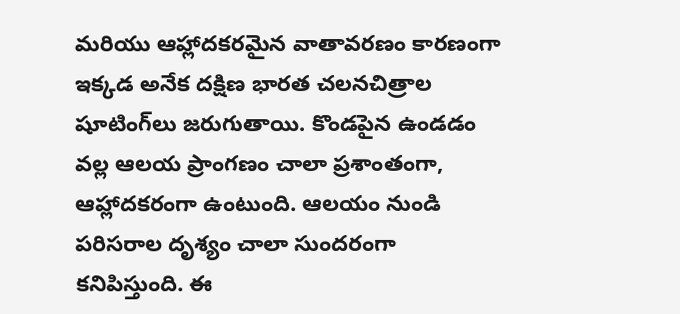మరియు ఆహ్లాదకరమైన వాతావరణం కారణంగా ఇక్కడ అనేక దక్షిణ భారత చలనచిత్రాల షూటింగ్‌లు జరుగుతాయి. కొండపైన ఉండడం వల్ల ఆలయ ప్రాంగణం చాలా ప్రశాంతంగా, ఆహ్లాదకరంగా ఉంటుంది. ఆలయం నుండి పరిసరాల దృశ్యం చాలా సుందరంగా కనిపిస్తుంది. ఈ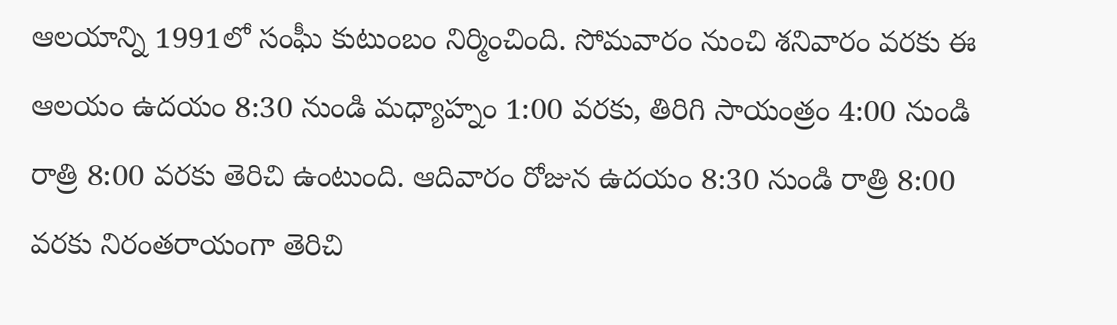ఆలయాన్ని 1991లో సంఘీ కుటుంబం నిర్మించింది. సోమవారం నుంచి శనివారం వరకు ఈ ఆలయం ఉదయం 8:30 నుండి మధ్యాహ్నం 1:00 వరకు, తిరిగి సాయంత్రం 4:00 నుండి రాత్రి 8:00 వరకు తెరిచి ఉంటుంది. ఆదివారం రోజున ఉదయం 8:30 నుండి రాత్రి 8:00 వరకు నిరంతరాయంగా తెరిచి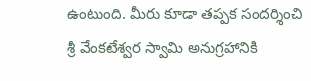ఉంటుంది. మీరు కూడా తప్పక సందర్శించి శ్రీ వేంకటేశ్వర స్వామి అనుగ్రహానికి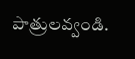పాత్రులవ్వండి.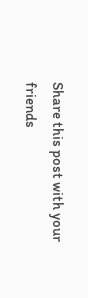Share this post with your friends